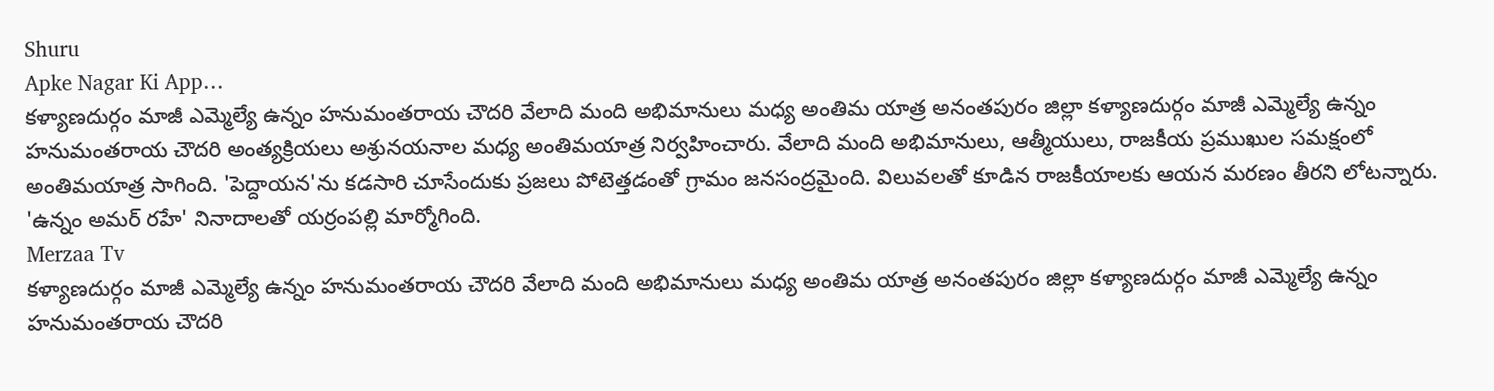Shuru
Apke Nagar Ki App…
కళ్యాణదుర్గం మాజీ ఎమ్మెల్యే ఉన్నం హనుమంతరాయ చౌదరి వేలాది మంది అభిమానులు మధ్య అంతిమ యాత్ర అనంతపురం జిల్లా కళ్యాణదుర్గం మాజీ ఎమ్మెల్యే ఉన్నం హనుమంతరాయ చౌదరి అంత్యక్రియలు అశ్రునయనాల మధ్య అంతిమయాత్ర నిర్వహించారు. వేలాది మంది అభిమానులు, ఆత్మీయులు, రాజకీయ ప్రముఖుల సమక్షంలో అంతిమయాత్ర సాగింది. 'పెద్దాయన'ను కడసారి చూసేందుకు ప్రజలు పోటెత్తడంతో గ్రామం జనసంద్రమైంది. విలువలతో కూడిన రాజకీయాలకు ఆయన మరణం తీరని లోటన్నారు. 'ఉన్నం అమర్ రహే' నినాదాలతో యర్రంపల్లి మార్మోగింది.
Merzaa Tv
కళ్యాణదుర్గం మాజీ ఎమ్మెల్యే ఉన్నం హనుమంతరాయ చౌదరి వేలాది మంది అభిమానులు మధ్య అంతిమ యాత్ర అనంతపురం జిల్లా కళ్యాణదుర్గం మాజీ ఎమ్మెల్యే ఉన్నం హనుమంతరాయ చౌదరి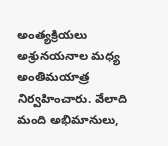అంత్యక్రియలు అశ్రునయనాల మధ్య అంతిమయాత్ర నిర్వహించారు. వేలాది మంది అభిమానులు,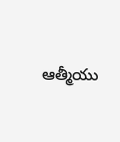ఆత్మీయు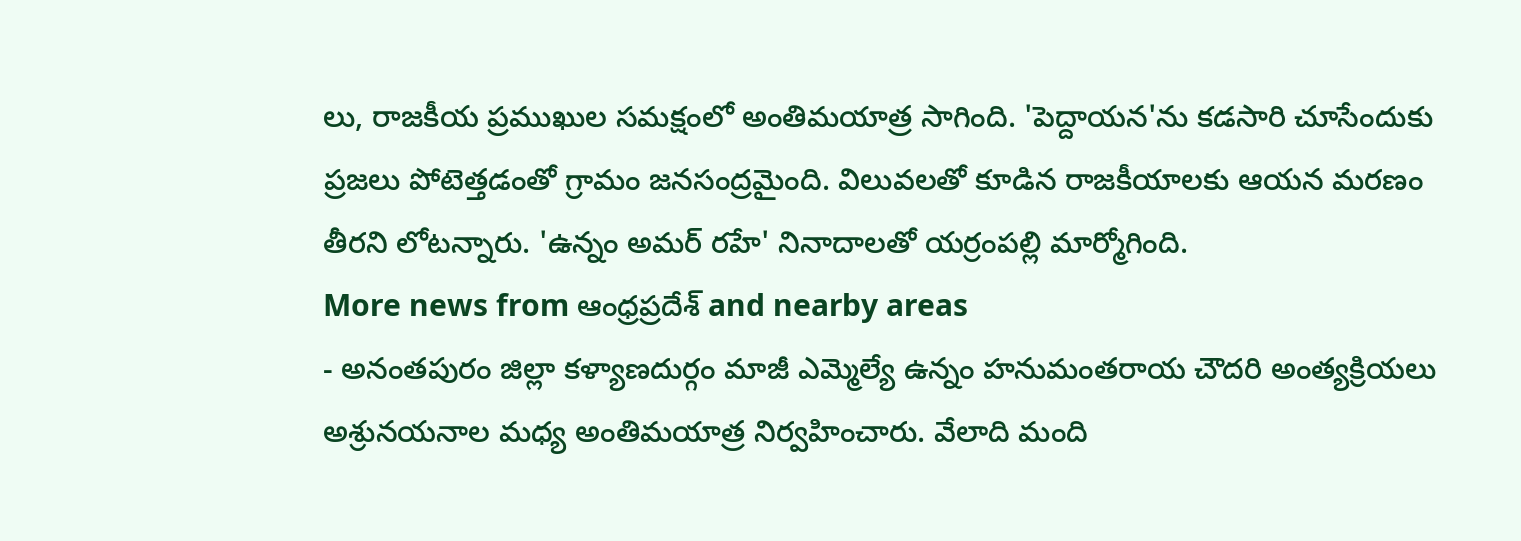లు, రాజకీయ ప్రముఖుల సమక్షంలో అంతిమయాత్ర సాగింది. 'పెద్దాయన'ను కడసారి చూసేందుకు ప్రజలు పోటెత్తడంతో గ్రామం జనసంద్రమైంది. విలువలతో కూడిన రాజకీయాలకు ఆయన మరణం తీరని లోటన్నారు. 'ఉన్నం అమర్ రహే' నినాదాలతో యర్రంపల్లి మార్మోగింది.
More news from ఆంధ్రప్రదేశ్ and nearby areas
- అనంతపురం జిల్లా కళ్యాణదుర్గం మాజీ ఎమ్మెల్యే ఉన్నం హనుమంతరాయ చౌదరి అంత్యక్రియలు అశ్రునయనాల మధ్య అంతిమయాత్ర నిర్వహించారు. వేలాది మంది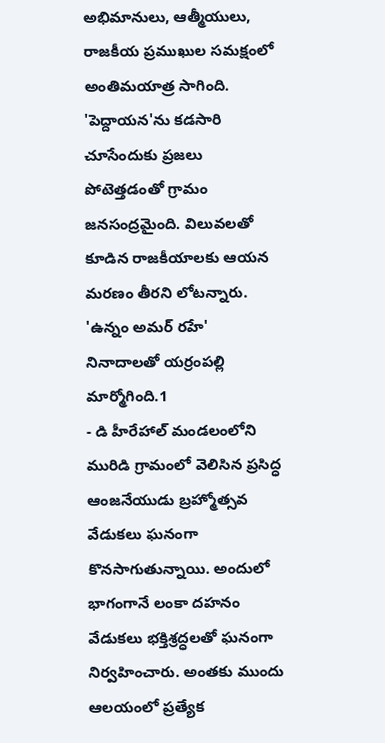అభిమానులు, ఆత్మీయులు, రాజకీయ ప్రముఖుల సమక్షంలో అంతిమయాత్ర సాగింది. 'పెద్దాయన'ను కడసారి చూసేందుకు ప్రజలు పోటెత్తడంతో గ్రామం జనసంద్రమైంది. విలువలతో కూడిన రాజకీయాలకు ఆయన మరణం తీరని లోటన్నారు. 'ఉన్నం అమర్ రహే' నినాదాలతో యర్రంపల్లి మార్మోగింది.1
- డి హీరేహాల్ మండలంలోని మురిడి గ్రామంలో వెలిసిన ప్రసిద్ధ ఆంజనేయుడు బ్రహ్మోత్సవ వేడుకలు ఘనంగా కొనసాగుతున్నాయి. అందులో భాగంగానే లంకా దహనం వేడుకలు భక్తిశ్రద్ధలతో ఘనంగా నిర్వహించారు. అంతకు ముందు ఆలయంలో ప్రత్యేక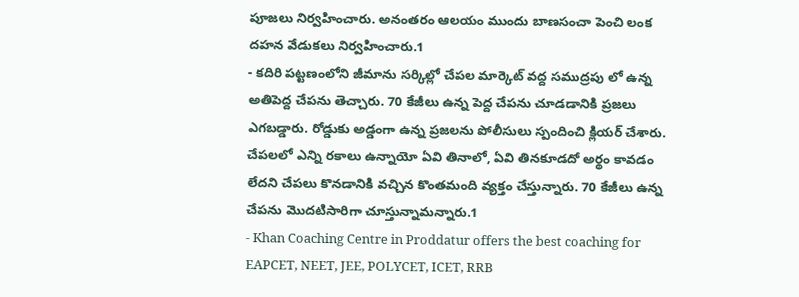పూజలు నిర్వహించారు. అనంతరం ఆలయం ముందు బాణసంచా పెంచి లంక దహన వేడుకలు నిర్వహించారు.1
- కదిరి పట్టణంలోని జీమాను సర్కిల్లో చేపల మార్కెట్ వద్ద సముద్రపు లో ఉన్న అతిపెద్ద చేపను తెచ్చారు. 70 కేజీలు ఉన్న పెద్ద చేపను చూడడానికి ప్రజలు ఎగబడ్డారు. రోడ్డుకు అడ్డంగా ఉన్న ప్రజలను పోలీసులు స్పందించి క్లియర్ చేశారు. చేపలలో ఎన్ని రకాలు ఉన్నాయో ఏవి తినాలో, ఏవి తినకూడదో అర్థం కావడం లేదని చేపలు కొనడానికి వచ్చిన కొంతమంది వ్యక్తం చేస్తున్నారు. 70 కేజీలు ఉన్న చేపను మొదటిసారిగా చూస్తున్నామన్నారు.1
- Khan Coaching Centre in Proddatur offers the best coaching for EAPCET, NEET, JEE, POLYCET, ICET, RRB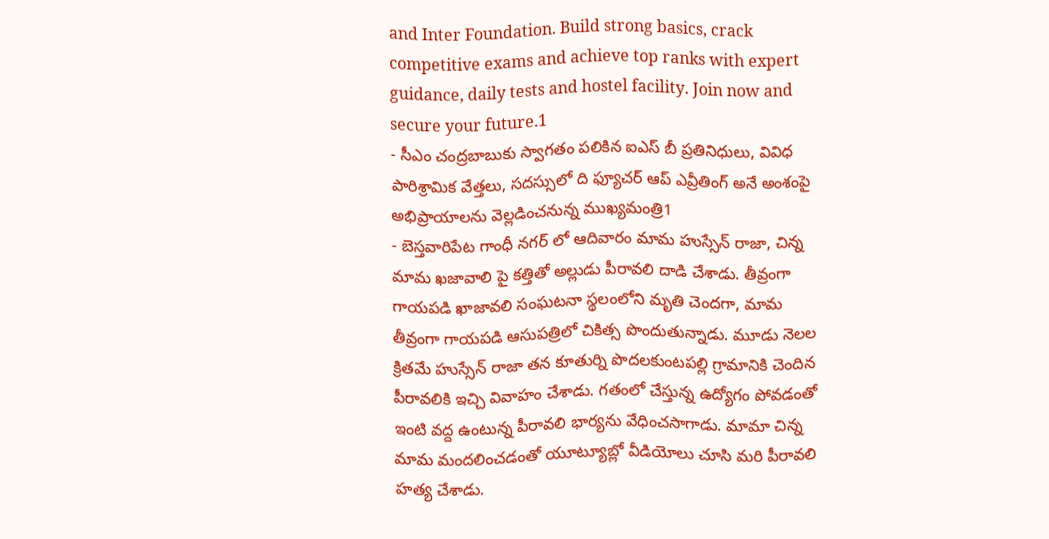and Inter Foundation. Build strong basics, crack competitive exams and achieve top ranks with expert guidance, daily tests and hostel facility. Join now and secure your future.1
- సీఎం చంద్రబాబుకు స్వాగతం పలికిన ఐఎస్ బీ ప్రతినిధులు, వివిధ పారిశ్రామిక వేత్తలు, సదస్సులో ది ఫ్యూచర్ ఆప్ ఎవ్రీతింగ్ అనే అంశంపై అభిప్రాయాలను వెల్లడించనున్న ముఖ్యమంత్రి1
- బెస్తవారిపేట గాంధీ నగర్ లో ఆదివారం మామ హుస్సేన్ రాజా, చిన్న మామ ఖజావాలి పై కత్తితో అల్లుడు పీరావలి దాడి చేశాడు. తీవ్రంగా గాయపడి ఖాజావలి సంఘటనా స్థలంలోని మృతి చెందగా, మామ తీవ్రంగా గాయపడి ఆసుపత్రిలో చికిత్స పొందుతున్నాడు. మూడు నెలల క్రితమే హుస్సేన్ రాజా తన కూతుర్ని పొదలకుంటపల్లి గ్రామానికి చెందిన పీరావలికి ఇచ్చి వివాహం చేశాడు. గతంలో చేస్తున్న ఉద్యోగం పోవడంతో ఇంటి వద్ద ఉంటున్న పీరావలి భార్యను వేధించసాగాడు. మామా చిన్న మామ మందలించడంతో యూట్యూబ్లో వీడియోలు చూసి మరి పీరావలి హత్య చేశాడు.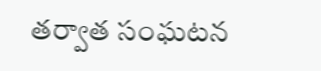తర్వాత సంఘటన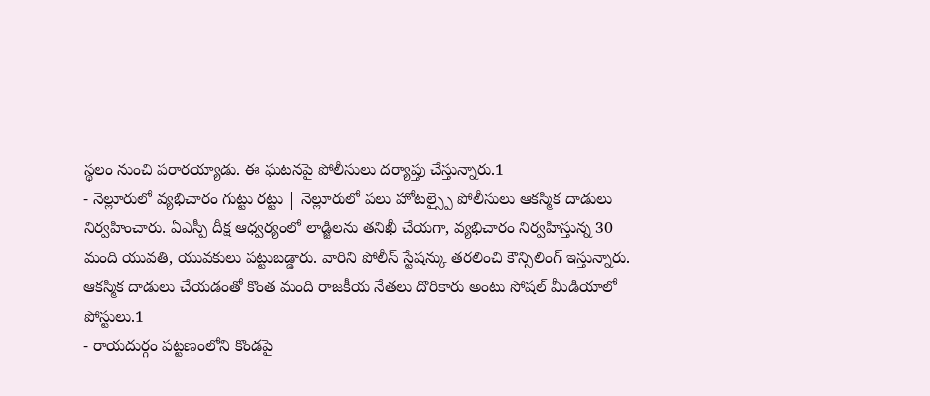స్థలం నుంచి పరారయ్యాడు. ఈ ఘటనపై పోలీసులు దర్యాప్తు చేస్తున్నారు.1
- నెల్లూరులో వ్యభిచారం గుట్టు రట్టు | నెల్లూరులో పలు హోటల్స్పై పోలీసులు ఆకస్మిక దాడులు నిర్వహించారు. ఏఎస్పీ దీక్ష ఆధ్వర్యంలో లాడ్జిలను తనిఖీ చేయగా, వ్యభిచారం నిర్వహిస్తున్న 30 మంది యువతి, యువకులు పట్టుబడ్డారు. వారిని పోలీస్ స్టేషన్కు తరలించి కౌన్సిలింగ్ ఇస్తున్నారు. ఆకస్మిక దాడులు చేయడంతో కొంత మంది రాజకీయ నేతలు దొరికారు అంటు సోషల్ మీడియాలో పోస్టులు.1
- రాయదుర్గం పట్టణంలోని కొండపై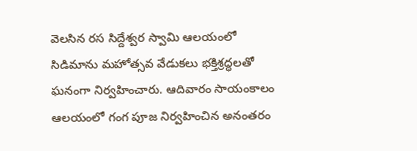వెలసిన రస సిద్దేశ్వర స్వామి ఆలయంలో సిడిమాను మహోత్సవ వేడుకలు భక్తిశ్రద్ధలతో ఘనంగా నిర్వహించారు. ఆదివారం సాయంకాలం ఆలయంలో గంగ పూజ నిర్వహించిన అనంతరం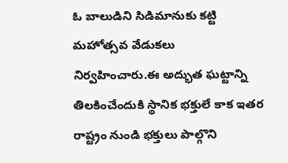ఓ బాలుడిని సిడిమానుకు కట్టి మహోత్సవ వేడుకలు నిర్వహించారు.ఈ అద్భుత ఘట్టాన్ని తిలకించేందుకి స్థానిక భక్తులే కాక ఇతర రాష్ట్రం నుండి భక్తులు పాల్గొని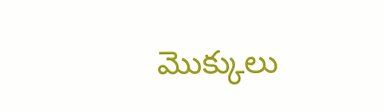మొక్కులు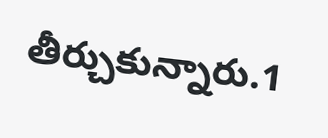తీర్చుకున్నారు.1